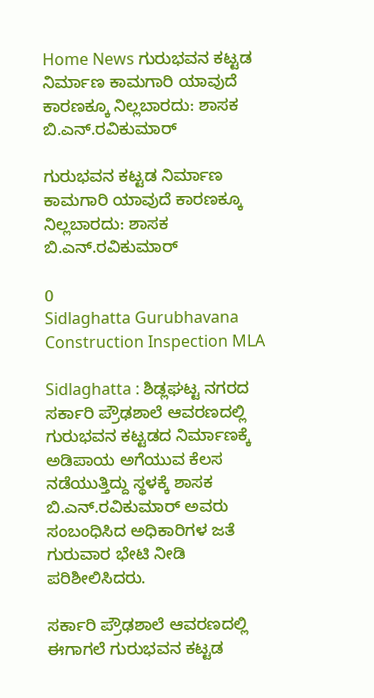Home News ಗುರುಭವನ ಕಟ್ಟಡ ನಿರ್ಮಾಣ ಕಾಮಗಾರಿ ಯಾವುದೆ ಕಾರಣಕ್ಕೂ ನಿಲ್ಲಬಾರದು: ಶಾಸಕ ಬಿ.ಎನ್.ರವಿಕುಮಾರ್

ಗುರುಭವನ ಕಟ್ಟಡ ನಿರ್ಮಾಣ ಕಾಮಗಾರಿ ಯಾವುದೆ ಕಾರಣಕ್ಕೂ ನಿಲ್ಲಬಾರದು: ಶಾಸಕ ಬಿ.ಎನ್.ರವಿಕುಮಾರ್

0
Sidlaghatta Gurubhavana Construction Inspection MLA

Sidlaghatta : ಶಿಡ್ಲಘಟ್ಟ ನಗರದ ಸರ್ಕಾರಿ ಪ್ರೌಢಶಾಲೆ ಆವರಣದಲ್ಲಿ ಗುರುಭವನ ಕಟ್ಟಡದ ನಿರ್ಮಾಣಕ್ಕೆ ಅಡಿಪಾಯ ಅಗೆಯುವ ಕೆಲಸ ನಡೆಯುತ್ತಿದ್ದು ಸ್ಥಳಕ್ಕೆ ಶಾಸಕ ಬಿ.ಎನ್.ರವಿಕುಮಾರ್ ಅವರು ಸಂಬಂಧಿಸಿದ ಅಧಿಕಾರಿಗಳ ಜತೆ ಗುರುವಾರ ಭೇಟಿ ನೀಡಿ ಪರಿಶೀಲಿಸಿದರು.

ಸರ್ಕಾರಿ ಪ್ರೌಢಶಾಲೆ ಆವರಣದಲ್ಲಿ ಈಗಾಗಲೆ ಗುರುಭವನ ಕಟ್ಟಡ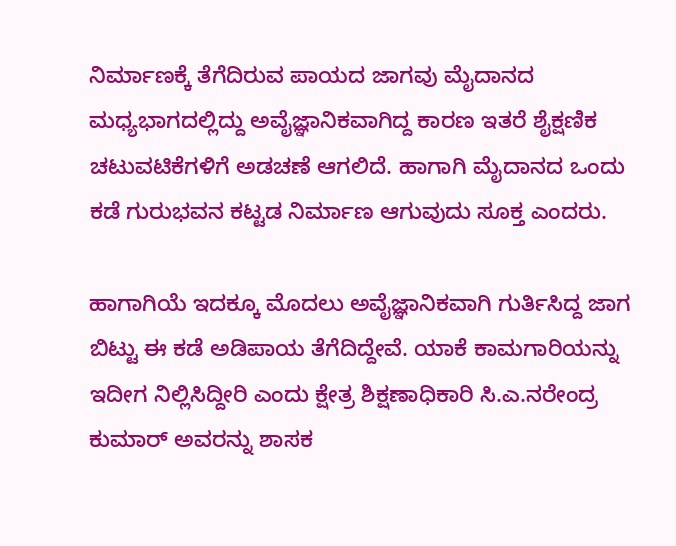ನಿರ್ಮಾಣಕ್ಕೆ ತೆಗೆದಿರುವ ಪಾಯದ ಜಾಗವು ಮೈದಾನದ ಮಧ್ಯಭಾಗದಲ್ಲಿದ್ದು ಅವೈಜ್ಞಾನಿಕವಾಗಿದ್ದ ಕಾರಣ ಇತರೆ ಶೈಕ್ಷಣಿಕ ಚಟುವಟಿಕೆಗಳಿಗೆ ಅಡಚಣೆ ಆಗಲಿದೆ. ಹಾಗಾಗಿ ಮೈದಾನದ ಒಂದು ಕಡೆ ಗುರುಭವನ ಕಟ್ಟಡ ನಿರ್ಮಾಣ ಆಗುವುದು ಸೂಕ್ತ ಎಂದರು.

ಹಾಗಾಗಿಯೆ ಇದಕ್ಕೂ ಮೊದಲು ಅವೈಜ್ಞಾನಿಕವಾಗಿ ಗುರ್ತಿಸಿದ್ದ ಜಾಗ ಬಿಟ್ಟು ಈ ಕಡೆ ಅಡಿಪಾಯ ತೆಗೆದಿದ್ದೇವೆ. ಯಾಕೆ ಕಾಮಗಾರಿಯನ್ನು ಇದೀಗ ನಿಲ್ಲಿಸಿದ್ದೀರಿ ಎಂದು ಕ್ಷೇತ್ರ ಶಿಕ್ಷಣಾಧಿಕಾರಿ ಸಿ.ಎ.ನರೇಂದ್ರ ಕುಮಾರ್ ಅವರನ್ನು ಶಾಸಕ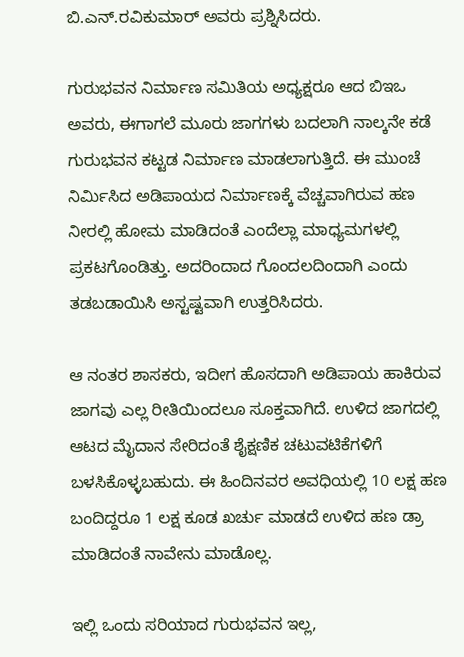ಬಿ.ಎನ್.ರವಿಕುಮಾರ್ ಅವರು ಪ್ರಶ್ನಿಸಿದರು.

ಗುರುಭವನ ನಿರ್ಮಾಣ ಸಮಿತಿಯ ಅಧ್ಯಕ್ಷರೂ ಆದ ಬಿಇಒ ಅವರು, ಈಗಾಗಲೆ ಮೂರು ಜಾಗಗಳು ಬದಲಾಗಿ ನಾಲ್ಕನೇ ಕಡೆ ಗುರುಭವನ ಕಟ್ಟಡ ನಿರ್ಮಾಣ ಮಾಡಲಾಗುತ್ತಿದೆ. ಈ ಮುಂಚೆ ನಿರ್ಮಿಸಿದ ಅಡಿಪಾಯದ ನಿರ್ಮಾಣಕ್ಕೆ ವೆಚ್ಚವಾಗಿರುವ ಹಣ ನೀರಲ್ಲಿ ಹೋಮ ಮಾಡಿದಂತೆ ಎಂದೆಲ್ಲಾ ಮಾಧ್ಯಮಗಳಲ್ಲಿ ಪ್ರಕಟಗೊಂಡಿತ್ತು. ಅದರಿಂದಾದ ಗೊಂದಲದಿಂದಾಗಿ ಎಂದು ತಡಬಡಾಯಿಸಿ ಅಸ್ಟಷ್ಟವಾಗಿ ಉತ್ತರಿಸಿದರು.

ಆ ನಂತರ ಶಾಸಕರು, ಇದೀಗ ಹೊಸದಾಗಿ ಅಡಿಪಾಯ ಹಾಕಿರುವ ಜಾಗವು ಎಲ್ಲ ರೀತಿಯಿಂದಲೂ ಸೂಕ್ತವಾಗಿದೆ. ಉಳಿದ ಜಾಗದಲ್ಲಿ ಆಟದ ಮೈದಾನ ಸೇರಿದಂತೆ ಶೈಕ್ಷಣಿಕ ಚಟುವಟಿಕೆಗಳಿಗೆ ಬಳಸಿಕೊಳ್ಳಬಹುದು. ಈ ಹಿಂದಿನವರ ಅವಧಿಯಲ್ಲಿ 10 ಲಕ್ಷ ಹಣ ಬಂದಿದ್ದರೂ 1 ಲಕ್ಷ ಕೂಡ ಖರ್ಚು ಮಾಡದೆ ಉಳಿದ ಹಣ ಡ್ರಾ ಮಾಡಿದಂತೆ ನಾವೇನು ಮಾಡೊಲ್ಲ.

ಇಲ್ಲಿ ಒಂದು ಸರಿಯಾದ ಗುರುಭವನ ಇಲ್ಲ,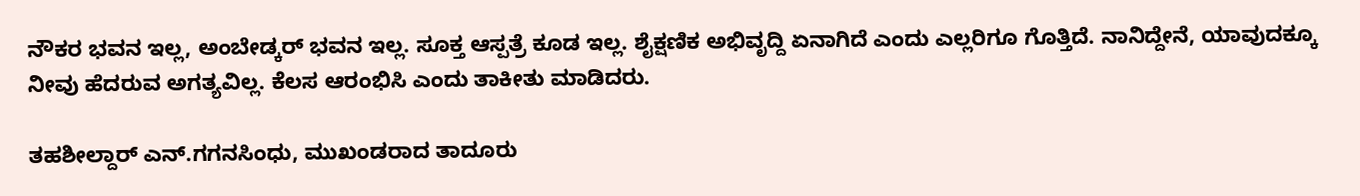ನೌಕರ ಭವನ ಇಲ್ಲ, ಅಂಬೇಡ್ಕರ್ ಭವನ ಇಲ್ಲ. ಸೂಕ್ತ ಆಸ್ಪತ್ರೆ ಕೂಡ ಇಲ್ಲ. ಶೈಕ್ಷಣಿಕ ಅಭಿವೃದ್ದಿ ಏನಾಗಿದೆ ಎಂದು ಎಲ್ಲರಿಗೂ ಗೊತ್ತಿದೆ. ನಾನಿದ್ದೇನೆ, ಯಾವುದಕ್ಕೂ ನೀವು ಹೆದರುವ ಅಗತ್ಯವಿಲ್ಲ. ಕೆಲಸ ಆರಂಭಿಸಿ ಎಂದು ತಾಕೀತು ಮಾಡಿದರು.

ತಹಶೀಲ್ದಾರ್ ಎನ್.ಗಗನಸಿಂಧು, ಮುಖಂಡರಾದ ತಾದೂರು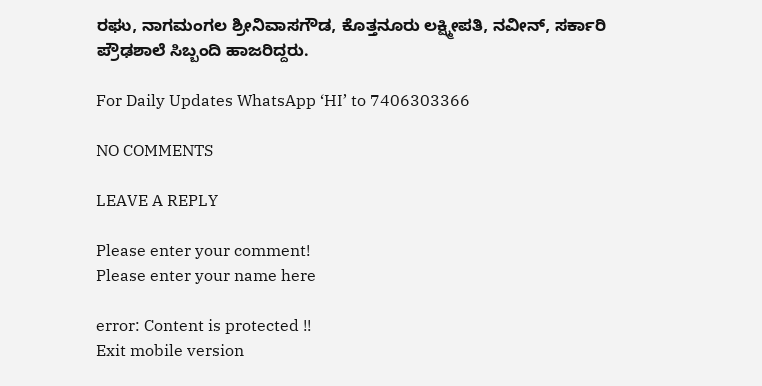ರಘು, ನಾಗಮಂಗಲ ಶ್ರೀನಿವಾಸಗೌಡ, ಕೊತ್ತನೂರು ಲಕ್ಷ್ಮೀಪತಿ, ನವೀನ್, ಸರ್ಕಾರಿ ಪ್ರೌಢಶಾಲೆ ಸಿಬ್ಬಂದಿ ಹಾಜರಿದ್ದರು.

For Daily Updates WhatsApp ‘HI’ to 7406303366

NO COMMENTS

LEAVE A REPLY

Please enter your comment!
Please enter your name here

error: Content is protected !!
Exit mobile version